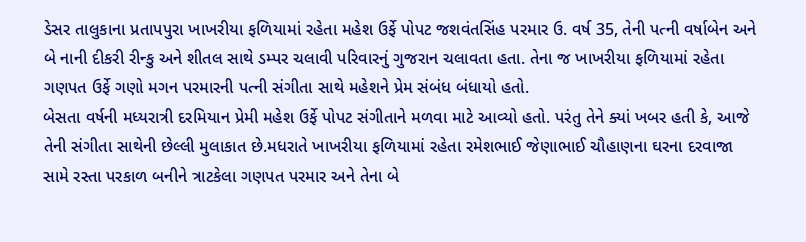ડેસર તાલુકાના પ્રતાપપુરા ખાખરીયા ફળિયામાં રહેતા મહેશ ઉર્ફે પોપટ જશવંતસિંહ પરમાર ઉ. વર્ષ 35, તેની પત્ની વર્ષાબેન અને બે નાની દીકરી રીન્કુ અને શીતલ સાથે ડમ્પર ચલાવી પરિવારનું ગુજરાન ચલાવતા હતા. તેના જ ખાખરીયા ફળિયામાં રહેતા ગણપત ઉર્ફે ગણો મગન પરમારની પત્ની સંગીતા સાથે મહેશને પ્રેમ સંબંધ બંધાયો હતો.
બેસતા વર્ષની મધ્યરાત્રી દરમિયાન પ્રેમી મહેશ ઉર્ફે પોપટ સંગીતાને મળવા માટે આવ્યો હતો. પરંતુ તેને ક્યાં ખબર હતી કે, આજે તેની સંગીતા સાથેની છેલ્લી મુલાકાત છે.મધરાતે ખાખરીયા ફળિયામાં રહેતા રમેશભાઈ જેણાભાઈ ચૌહાણના ઘરના દરવાજા સામે રસ્તા પરકાળ બનીને ત્રાટકેલા ગણપત પરમાર અને તેના બે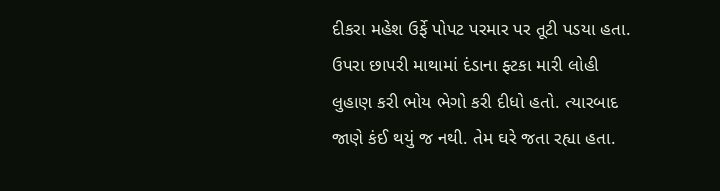દીકરા મહેશ ઉર્ફે પોપટ પરમાર પર તૂટી પડયા હતા.
ઉપરા છાપરી માથામાં દંડાના ફ્ટકા મારી લોહી લુહાણ કરી ભોય ભેગો કરી દીધો હતો. ત્યારબાદ જાણે કંઈ થયું જ નથી. તેમ ઘરે જતા રહ્યા હતા.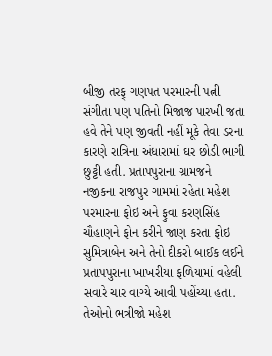બીજી તરફ્ ગણપત પરમારની પત્ની સંગીતા પણ પતિનો મિજાજ પારખી જતા હવે તેને પણ જીવતી નહીં મૂકે તેવા ડરના કારણે રાત્રિના અંધારામાં ઘર છોડી ભાગી છુટ્ટી હતી. પ્રતાપપુરાના ગ્રામજને નજીકના રાજપુર ગામમાં રહેતા મહેશ પરમારના ફોઇ અને ફુવા કરણસિંહ ચૌહાણને ફોન કરીને જાણ કરતા ફોઇ સુમિત્રાબેન અને તેનો દીકરો બાઈક લઈને પ્રતાપપુરાના ખાખરીયા ફળિયામાં વહેલી સવારે ચાર વાગ્યે આવી પહોંચ્યા હતા. તેઓનો ભત્રીજો મહેશ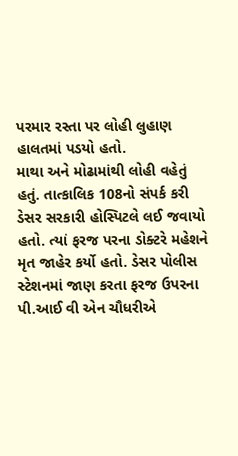પરમાર રસ્તા પર લોહી લુહાણ હાલતમાં પડયો હતો.
માથા અને મોઢામાંથી લોહી વહેતું હતું. તાત્કાલિક 108નો સંપર્ક કરી ડેસર સરકારી હોસ્પિટલે લઈ જવાયો હતો. ત્યાં ફરજ પરના ડોક્ટરે મહેશને મૃત જાહેર કર્યો હતો. ડેસર પોલીસ સ્ટેશનમાં જાણ કરતા ફરજ ઉપરના પી.આઈ વી એન ચૌધરીએ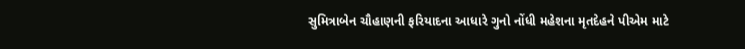સુમિત્રાબેન ચૌહાણની ફરિયાદના આધારે ગુનો નોંધી મહેશના મૃતદેહને પીએમ માટે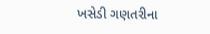ખસેડી ગણતરીના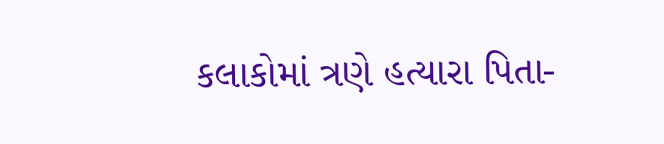કલાકોમાં ત્રણે હત્યારા પિતા-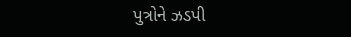પુત્રોને ઝડપી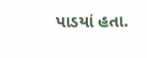પાડયાં હતા.